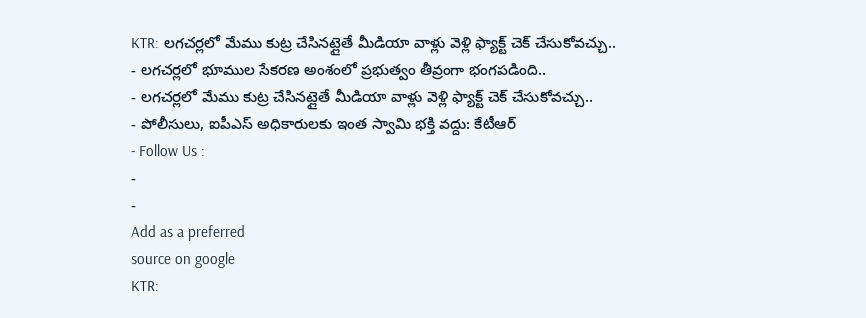KTR: లగచర్లలో మేము కుట్ర చేసినట్లైతే మీడియా వాళ్లు వెళ్లి ఫ్యాక్ట్ చెక్ చేసుకోవచ్చు..
- లగచర్లలో భూముల సేకరణ అంశంలో ప్రభుత్వం తీవ్రంగా భంగపడింది..
- లగచర్లలో మేము కుట్ర చేసినట్లైతే మీడియా వాళ్లు వెళ్లి ఫ్యాక్ట్ చెక్ చేసుకోవచ్చు..
- పోలీసులు, ఐపీఎస్ అధికారులకు ఇంత స్వామి భక్తి వద్దు: కేటీఆర్
- Follow Us :
-
-
Add as a preferred
source on google
KTR: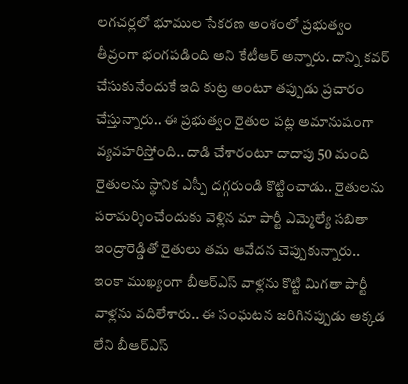లగచర్లలో భూముల సేకరణ అంశంలో ప్రభుత్వం తీవ్రంగా భంగపడింది అని కేటీఆర్ అన్నారు. దాన్ని కవర్ చేసుకునేందుకే ఇది కుట్ర అంటూ తప్పుడు ప్రచారం చేస్తున్నారు.. ఈ ప్రభుత్వం రైతుల పట్ల అమానుషంగా వ్యవహరిస్తోంది.. దాడి చేశారంటూ దాదాపు 50 మంది రైతులను స్థానిక ఎస్పీ దగ్గరుండి కొట్టించాడు.. రైతులను పరామర్శించేందుకు వెళ్లిన మా పార్టీ ఎమ్మెల్యే సబితా ఇంద్రారెడ్డితో రైతులు తమ ఆవేదన చెప్పుకున్నారు.. ఇంకా ముఖ్యంగా బీఆర్ఎస్ వాళ్లను కొట్టి మిగతా పార్టీ వాళ్లను వదిలేశారు.. ఈ సంఘటన జరిగినప్పుడు అక్కడ లేని బీఆర్ఎస్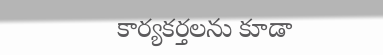కార్యకర్తలను కూడా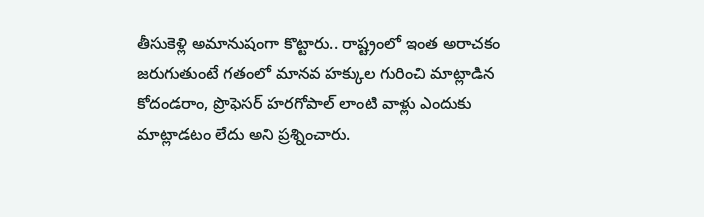తీసుకెళ్లి అమానుషంగా కొట్టారు.. రాష్ట్రంలో ఇంత అరాచకం జరుగుతుంటే గతంలో మానవ హక్కుల గురించి మాట్లాడిన కోదండరాం, ప్రొఫెసర్ హరగోపాల్ లాంటి వాళ్లు ఎందుకు మాట్లాడటం లేదు అని ప్రశ్నించారు.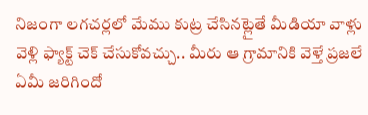నిజంగా లగచర్లలో మేము కుట్ర చేసినట్లైతే మీడియా వాళ్లు వెళ్లి ఫ్యాక్ట్ చెక్ చేసుకోవచ్చు.. మీరు ఆ గ్రామానికి వెళ్తే ప్రజలే ఏమీ జరిగిందో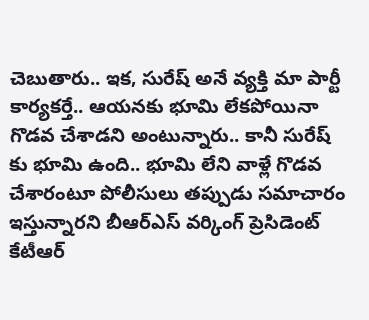చెబుతారు.. ఇక, సురేష్ అనే వ్యక్తి మా పార్టీ కార్యకర్తే.. ఆయనకు భూమి లేకపోయినా గొడవ చేశాడని అంటున్నారు.. కానీ సురేష్ కు భూమి ఉంది.. భూమి లేని వాళ్లే గొడవ చేశారంటూ పోలీసులు తప్పుడు సమాచారం ఇస్తున్నారని బీఆర్ఎస్ వర్కింగ్ ప్రెసిడెంట్ కేటీఆర్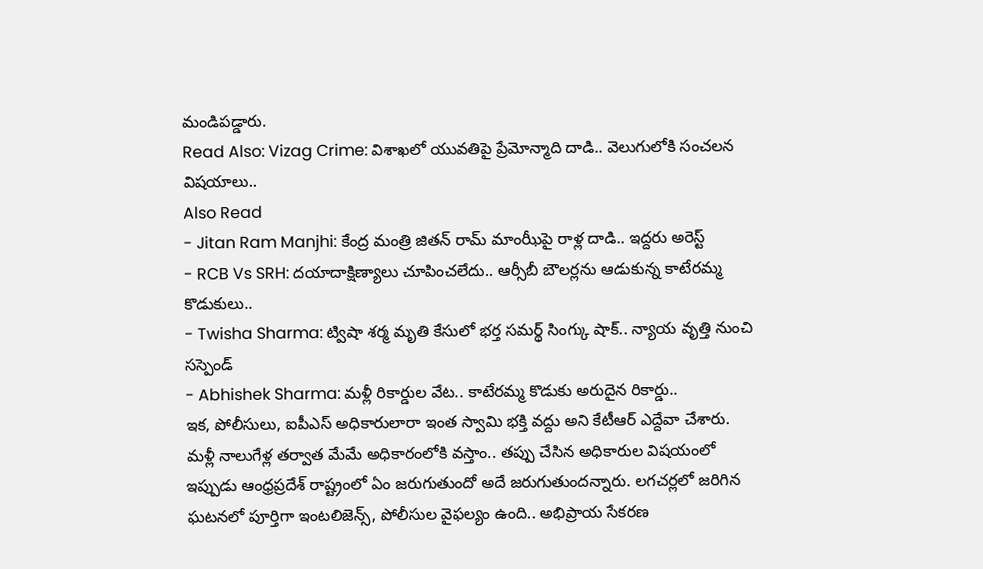మండిపడ్డారు.
Read Also: Vizag Crime: విశాఖలో యువతిపై ప్రేమోన్మాది దాడి.. వెలుగులోకి సంచలన విషయాలు..
Also Read
- Jitan Ram Manjhi: కేంద్ర మంత్రి జితన్ రామ్ మాంఝీపై రాళ్ల దాడి.. ఇద్దరు అరెస్ట్
- RCB Vs SRH: దయాదాక్షిణ్యాలు చూపించలేదు.. ఆర్సీబీ బౌలర్లను ఆడుకున్న కాటేరమ్మ కొడుకులు..
- Twisha Sharma: ట్విషా శర్మ మృతి కేసులో భర్త సమర్థ్ సింగ్కు షాక్.. న్యాయ వృత్తి నుంచి సస్పెండ్
- Abhishek Sharma: మళ్లీ రికార్డుల వేట.. కాటేరమ్మ కొడుకు అరుదైన రికార్డు..
ఇక, పోలీసులు, ఐపీఎస్ అధికారులారా ఇంత స్వామి భక్తి వద్దు అని కేటీఆర్ ఎద్దేవా చేశారు. మళ్లీ నాలుగేళ్ల తర్వాత మేమే అధికారంలోకి వస్తాం.. తప్పు చేసిన అధికారుల విషయంలో ఇప్పుడు ఆంధ్రప్రదేశ్ రాష్ట్రంలో ఏం జరుగుతుందో అదే జరుగుతుందన్నారు. లగచర్లలో జరిగిన ఘటనలో పూర్తిగా ఇంటలిజెన్స్, పోలీసుల వైఫల్యం ఉంది.. అభిప్రాయ సేకరణ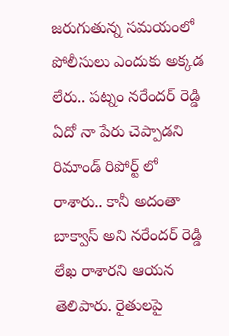జరుగుతున్న సమయంలో పోలీసులు ఎందుకు అక్కడ లేరు.. పట్నం నరేందర్ రెడ్డి ఏదో నా పేరు చెప్పాడని రిమాండ్ రిపోర్ట్ లో రాశారు.. కానీ అదంతా బాక్వాస్ అని నరేందర్ రెడ్డి లేఖ రాశారని ఆయన తెలిపారు. రైతులపై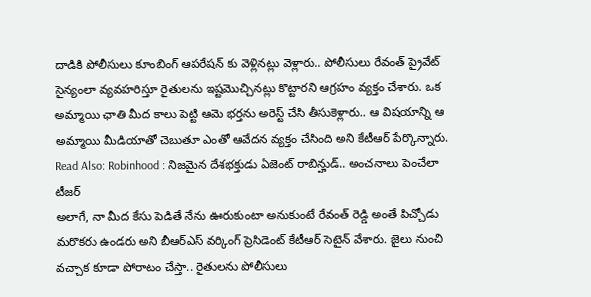దాడికి పోలీసులు కూంబింగ్ ఆపరేషన్ కు వెళ్లినట్లు వెళ్లారు.. పోలీసులు రేవంత్ ప్రైవేట్ సైన్యంలా వ్యవహరిస్తూ రైతులను ఇష్టమొచ్చినట్లు కొట్టారని ఆగ్రహం వ్యక్తం చేశారు. ఒక అమ్మాయి ఛాతి మీద కాలు పెట్టి ఆమె భర్తను అరెస్ట్ చేసి తీసుకెళ్లారు.. ఆ విషయాన్ని ఆ అమ్మాయి మీడియాతో చెబుతూ ఎంతో ఆవేదన వ్యక్తం చేసింది అని కేటీఆర్ పేర్కొన్నారు.
Read Also: Robinhood : నిజమైన దేశభక్తుడు ఏజెంట్ రాబిన్హుడ్.. అంచనాలు పెంచేలా టీజర్
అలాగే, నా మీద కేసు పెడితే నేను ఊరుకుంటా అనుకుంటే రేవంత్ రెడ్డి అంతే పిచ్చోడు మరొకరు ఉండరు అని బీఆర్ఎస్ వర్కింగ్ ప్రెసిడెంట్ కేటీఆర్ సెటైన్ వేశారు. జైలు నుంచి వచ్చాక కూడా పోరాటం చేస్తా.. రైతులను పోలీసులు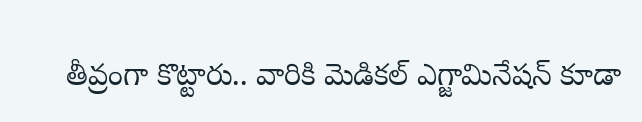తీవ్రంగా కొట్టారు.. వారికి మెడికల్ ఎగ్జామినేషన్ కూడా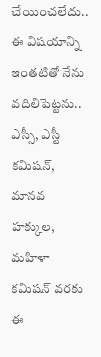చేయించలేదు.. ఈ విషయాన్ని ఇంతటితో నేను వదిలిపెట్టను.. ఎస్సీ, ఎస్టీ కమిషన్, మానవ హక్కుల, మహిళా కమిషన్ వరకు ఈ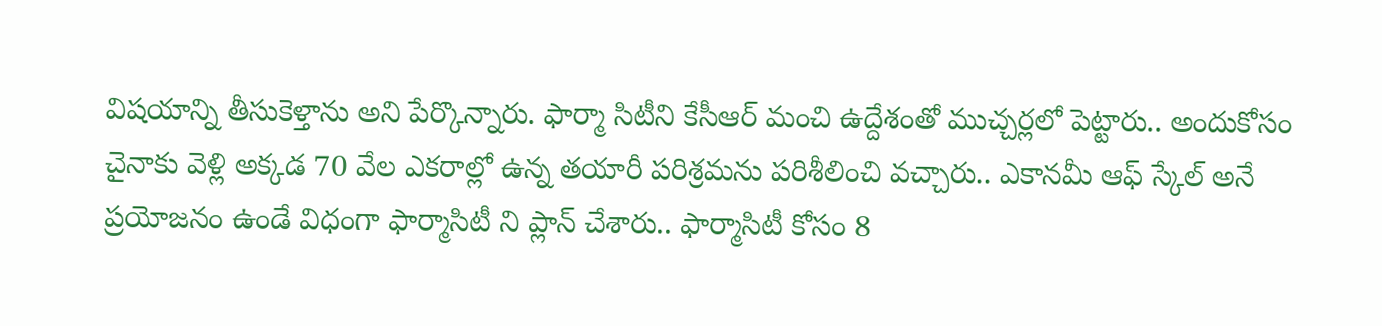విషయాన్ని తీసుకెళ్తాను అని పేర్కొన్నారు. ఫార్మా సిటీని కేసీఆర్ మంచి ఉద్దేశంతో ముచ్చర్లలో పెట్టారు.. అందుకోసం చైనాకు వెళ్లి అక్కడ 70 వేల ఎకరాల్లో ఉన్న తయారీ పరిశ్రమను పరిశీలించి వచ్చారు.. ఎకానమీ ఆఫ్ స్కేల్ అనే ప్రయోజనం ఉండే విధంగా ఫార్మాసిటీ ని ప్లాన్ చేశారు.. ఫార్మాసిటీ కోసం 8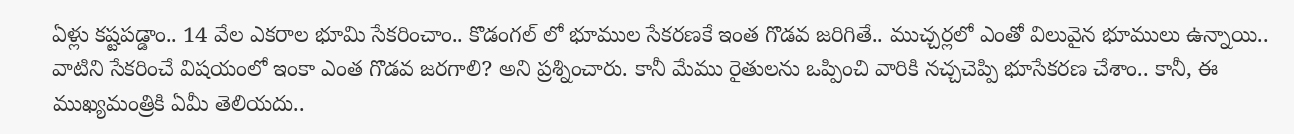ఏళ్లు కష్టపడ్డాం.. 14 వేల ఎకరాల భూమి సేకరించాం.. కొడంగల్ లో భూముల సేకరణకే ఇంత గొడవ జరిగితే.. ముచ్చర్లలో ఎంతో విలువైన భూములు ఉన్నాయి.. వాటిని సేకరించే విషయంలో ఇంకా ఎంత గొడవ జరగాలి? అని ప్రశ్నించారు. కానీ మేము రైతులను ఒప్పించి వారికి నచ్చచెప్పి భూసేకరణ చేశాం.. కానీ, ఈ ముఖ్యమంత్రికి ఏమీ తెలియదు..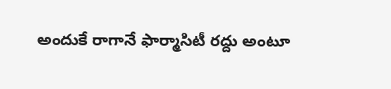అందుకే రాగానే ఫార్మాసిటీ రద్దు అంటూ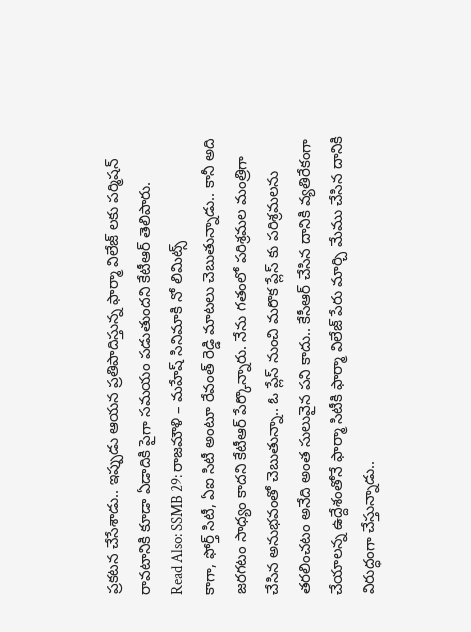ప్రకటన చేసేశాడు.. ఇప్పుడు ఆయన ప్రతిపాదిస్తున్న ఫార్మా విలేజ్ లకు పర్మిషన్ రావటానికి కూడా ఏడాదికి పైగా సమయం పడుతుందని కేటీఆర్ తెలిపారు.
Read Also: SSMB 29: రాజమౌళి – మహేష్ సినిమాకి నో లిమిట్స్
కాగా, ఫోర్త్ సిటీ, ఏఐ సిటీ అంటూ రేవంత్ రెడ్డి మాటలు చెబుతున్నాడు.. కానీ అది జరగటం సాధ్యం కాదని కేటీఆర్ పేర్కొన్నారు. నేను గతంలో పరిశ్రమల మంత్రిగా చేసిన అనుభవంతో చెబుతున్నా.. ఓ ప్లేస్ నుంచి మరొక ప్లేస్ కు పరిశ్రమలను తరలించటం అనేది అంత సులువైన పని కాదు.. కేసీఆర్ చేసిన దానికి వ్యతిరేకంగా చేయాలన్న ఉద్దేశంతోనే ఫార్మా సిటీకి ఫార్మా విలేజ్ పేరు మార్చి మేము చేసిన దానికి విరుద్ధంగా చేస్తున్నాడు..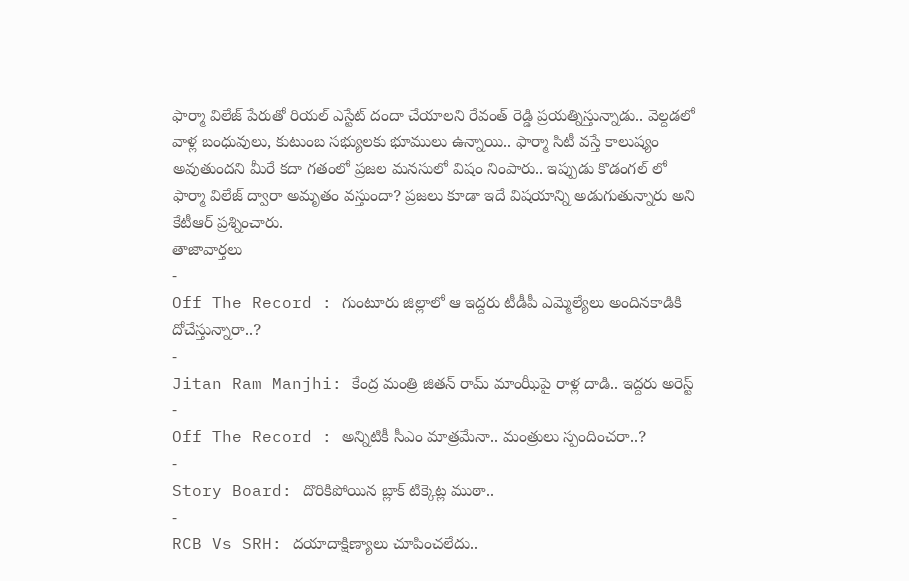ఫార్మా విలేజ్ పేరుతో రియల్ ఎస్టేట్ దందా చేయాలని రేవంత్ రెడ్డి ప్రయత్నిస్తున్నాడు.. వెల్దడలో వాళ్ల బంధువులు, కుటుంబ సభ్యులకు భూములు ఉన్నాయి.. ఫార్మా సిటీ వస్తే కాలుష్యం అవుతుందని మీరే కదా గతంలో ప్రజల మనసులో విషం నింపారు.. ఇప్పుడు కొడంగల్ లో ఫార్మా విలేజ్ ద్వారా అమృతం వస్తుందా? ప్రజలు కూడా ఇదే విషయాన్ని అడుగుతున్నారు అని కేటీఆర్ ప్రశ్నించారు.
తాజావార్తలు
-
Off The Record : గుంటూరు జిల్లాలో ఆ ఇద్దరు టీడీపీ ఎమ్మెల్యేలు అందినకాడికి దోచేస్తున్నారా..?
-
Jitan Ram Manjhi: కేంద్ర మంత్రి జితన్ రామ్ మాంఝీపై రాళ్ల దాడి.. ఇద్దరు అరెస్ట్
-
Off The Record : అన్నిటికీ సీఎం మాత్రమేనా.. మంత్రులు స్పందించరా..?
-
Story Board: దొరికిపోయిన బ్లాక్ టిక్కెట్ల ముఠా..
-
RCB Vs SRH: దయాదాక్షిణ్యాలు చూపించలేదు..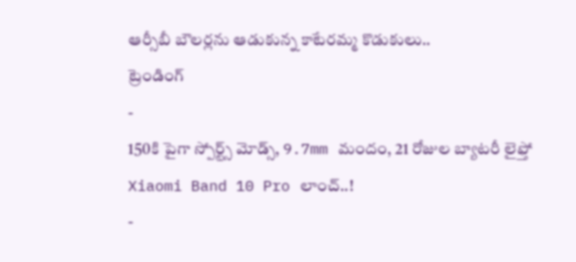ఆర్సీబీ బౌలర్లను ఆడుకున్న కాటేరమ్మ కొడుకులు..
ట్రెండింగ్
-
150కి పైగా స్పోర్ట్స్ మోడ్స్, 9.7mm మందం, 21 రోజుల బ్యాటరీ లైఫ్తో Xiaomi Band 10 Pro లాంచ్..!
-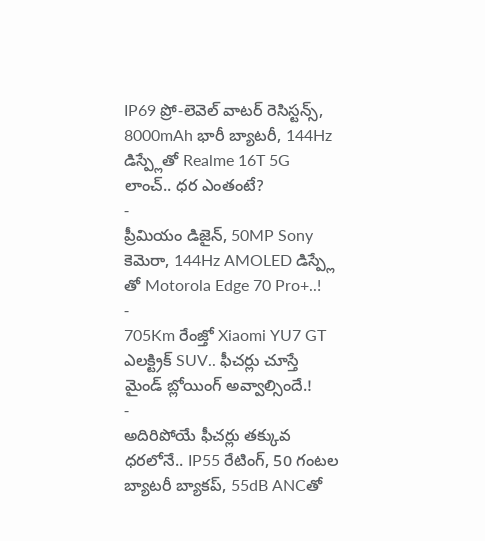IP69 ప్రో-లెవెల్ వాటర్ రెసిస్టన్స్, 8000mAh భారీ బ్యాటరీ, 144Hz డిస్ప్లేతో Realme 16T 5G లాంచ్.. ధర ఎంతంటే?
-
ప్రీమియం డిజైన్, 50MP Sony కెమెరా, 144Hz AMOLED డిస్ప్లే తో Motorola Edge 70 Pro+..!
-
705Km రేంజ్తో Xiaomi YU7 GT ఎలక్ట్రిక్ SUV.. ఫీచర్లు చూస్తే మైండ్ బ్లోయింగ్ అవ్వాల్సిందే.!
-
అదిరిపోయే ఫీచర్లు తక్కువ ధరలోనే.. IP55 రేటింగ్, 50 గంటల బ్యాటరీ బ్యాకప్, 55dB ANCతో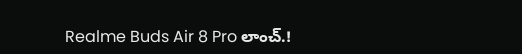Realme Buds Air 8 Pro లాంచ్.!